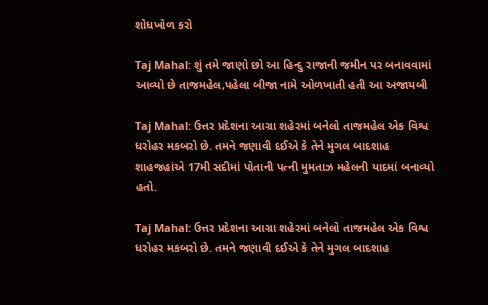શોધખોળ કરો

Taj Mahal: શું તમે જાણો છો આ હિન્દુ રાજાની જમીન પર બનાવવામાં આવ્યો છે તાજમહેલ,પહેલા બીજા નામે ઓળખાતી હતી આ અજાયબી

Taj Mahal: ઉત્તર પ્રદેશના આગ્રા શહેરમાં બનેલો તાજમહેલ એક વિશ્વ ધરોહર મકબરો છે. તમને જણાવી દઈએ કે તેને મુગલ બાદશાહ શાહજહાંએ 17મી સદીમાં પોતાની પત્ની મુમતાઝ મહેલની યાદમાં બનાવ્યો હતો.

Taj Mahal: ઉત્તર પ્રદેશના આગ્રા શહેરમાં બનેલો તાજમહેલ એક વિશ્વ ધરોહર મકબરો છે. તમને જણાવી દઈએ કે તેને મુગલ બાદશાહ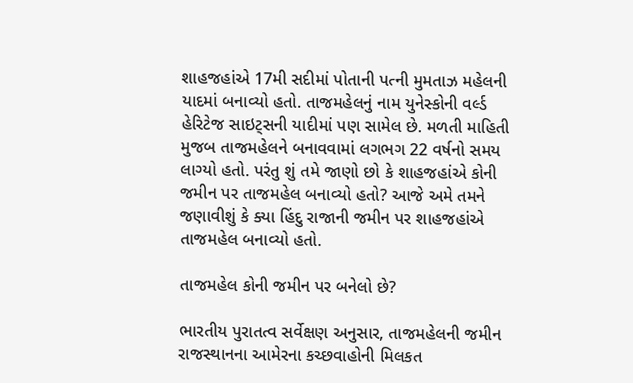શાહજહાંએ 17મી સદીમાં પોતાની પત્ની મુમતાઝ મહેલની યાદમાં બનાવ્યો હતો. તાજમહેલનું નામ યુનેસ્કોની વર્લ્ડ હેરિટેજ સાઇટ્સની યાદીમાં પણ સામેલ છે. મળતી માહિતી મુજબ તાજમહેલને બનાવવામાં લગભગ 22 વર્ષનો સમય લાગ્યો હતો. પરંતુ શું તમે જાણો છો કે શાહજહાંએ કોની જમીન પર તાજમહેલ બનાવ્યો હતો? આજે અમે તમને જણાવીશું કે ક્યા હિંદુ રાજાની જમીન પર શાહજહાંએ તાજમહેલ બનાવ્યો હતો.

તાજમહેલ કોની જમીન પર બનેલો છે?

ભારતીય પુરાતત્વ સર્વેક્ષણ અનુસાર, તાજમહેલની જમીન રાજસ્થાનના આમેરના કચ્છવાહોની મિલકત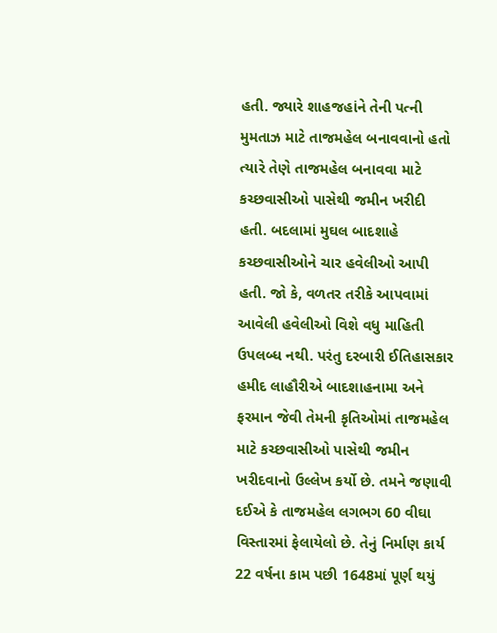હતી. જ્યારે શાહજહાંને તેની પત્ની મુમતાઝ માટે તાજમહેલ બનાવવાનો હતો ત્યારે તેણે તાજમહેલ બનાવવા માટે કચ્છવાસીઓ પાસેથી જમીન ખરીદી હતી. બદલામાં મુઘલ બાદશાહે કચ્છવાસીઓને ચાર હવેલીઓ આપી હતી. જો કે, વળતર તરીકે આપવામાં આવેલી હવેલીઓ વિશે વધુ માહિતી ઉપલબ્ધ નથી. પરંતુ દરબારી ઈતિહાસકાર હમીદ લાહૌરીએ બાદશાહનામા અને ફરમાન જેવી તેમની કૃતિઓમાં તાજમહેલ માટે કચ્છવાસીઓ પાસેથી જમીન ખરીદવાનો ઉલ્લેખ કર્યો છે. તમને જણાવી દઈએ કે તાજમહેલ લગભગ 60 વીઘા વિસ્તારમાં ફેલાયેલો છે. તેનું નિર્માણ કાર્ય 22 વર્ષના કામ પછી 1648માં પૂર્ણ થયું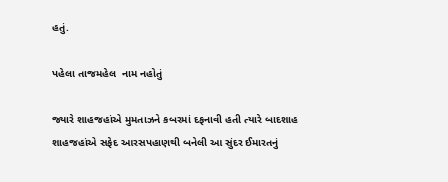હતું.

પહેલા તાજમહેલ  નામ નહોતું

જ્યારે શાહજહાંએ મુમતાઝને કબરમાં દફનાવી હતી ત્યારે બાદશાહ શાહજહાંએ સફેદ આરસપહાણથી બનેલી આ સુંદર ઈમારતનું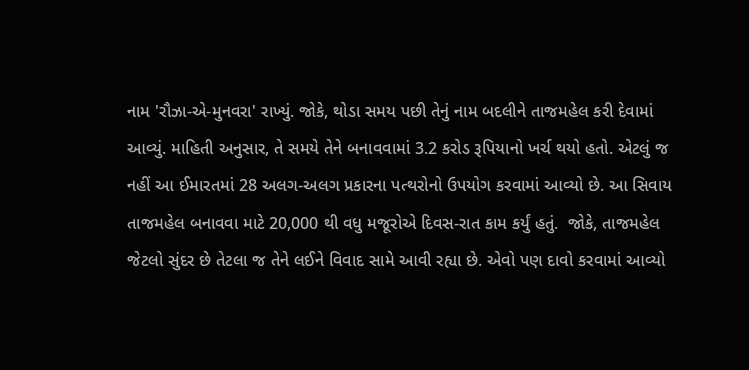નામ 'રૌઝા-એ-મુનવરા' રાખ્યું. જોકે, થોડા સમય પછી તેનું નામ બદલીને તાજમહેલ કરી દેવામાં આવ્યું. માહિતી અનુસાર, તે સમયે તેને બનાવવામાં 3.2 કરોડ રૂપિયાનો ખર્ચ થયો હતો. એટલું જ નહીં આ ઈમારતમાં 28 અલગ-અલગ પ્રકારના પત્થરોનો ઉપયોગ કરવામાં આવ્યો છે. આ સિવાય તાજમહેલ બનાવવા માટે 20,000 થી વધુ મજૂરોએ દિવસ-રાત કામ કર્યું હતું.  જોકે, તાજમહેલ જેટલો સુંદર છે તેટલા જ તેને લઈને વિવાદ સામે આવી રહ્યા છે. એવો પણ દાવો કરવામાં આવ્યો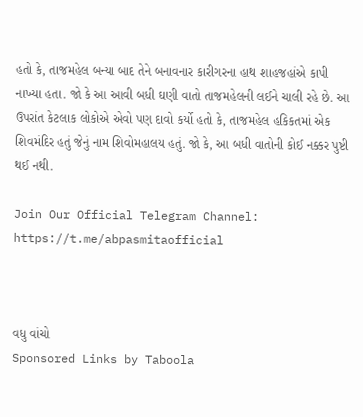હતો કે, તાજમહેલ બન્યા બાદ તેને બનાવનાર કારીગરના હાથ શાહજહાંએ કાપી નાખ્યા હતા. જો કે આ આવી બધી ઘણી વાતો તાજમહેલની લઈને ચાલી રહે છે. આ ઉપરાંત કેટલાક લોકોએ એવો પણ દાવો કર્યો હતો કે, તાજમહેલ હકિકતમાં એક શિવમંદિર હતું જેનું નામ શિવોમહાલય હતું. જો કે, આ બધી વાતોની કોઈ નક્કર પુષ્ટી થઈ નથી.

Join Our Official Telegram Channel: https://t.me/abpasmitaofficial



વધુ વાંચો
Sponsored Links by Taboola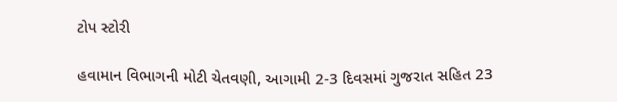ટોપ સ્ટોરી

હવામાન વિભાગની મોટી ચેતવણી, આગામી 2-3 દિવસમાં ગુજરાત સહિત 23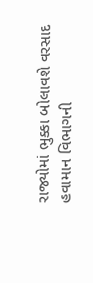રાજ્યોમાં ભુક્કા બોલાવશે વરસાદ
હવામાન વિભાગની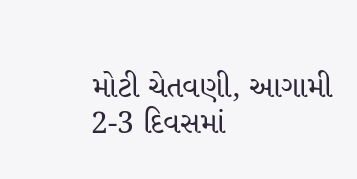મોટી ચેતવણી, આગામી 2-3 દિવસમાં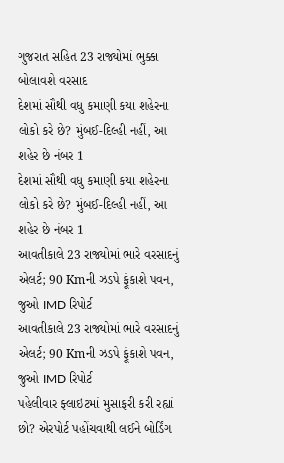ગુજરાત સહિત 23 રાજ્યોમાં ભુક્કા બોલાવશે વરસાદ
દેશમાં સૌથી વધુ કમાણી કયા શહેરના લોકો કરે છે? મુંબઈ-દિલ્હી નહીં, આ શહેર છે નંબર 1
દેશમાં સૌથી વધુ કમાણી કયા શહેરના લોકો કરે છે? મુંબઈ-દિલ્હી નહીં, આ શહેર છે નંબર 1
આવતીકાલે 23 રાજ્યોમાં ભારે વરસાદનું એલર્ટ; 90 Kmની ઝડપે ફૂંકાશે પવન, જુઓ IMD રિપોર્ટ
આવતીકાલે 23 રાજ્યોમાં ભારે વરસાદનું એલર્ટ; 90 Kmની ઝડપે ફૂંકાશે પવન, જુઓ IMD રિપોર્ટ
પહેલીવાર ફ્લાઇટમાં મુસાફરી કરી રહ્યાં છો? એરપોર્ટ પહોંચવાથી લઈને બોર્ડિંગ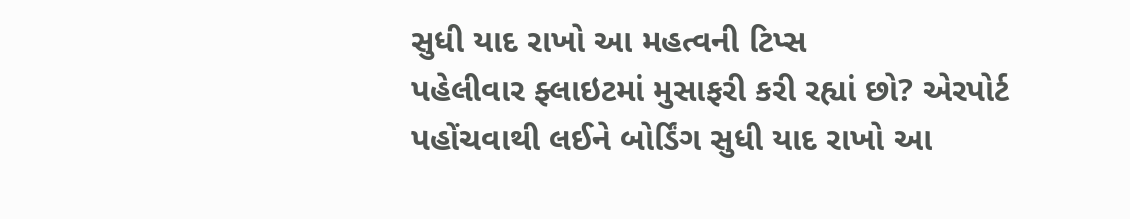સુધી યાદ રાખો આ મહત્વની ટિપ્સ
પહેલીવાર ફ્લાઇટમાં મુસાફરી કરી રહ્યાં છો? એરપોર્ટ પહોંચવાથી લઈને બોર્ડિંગ સુધી યાદ રાખો આ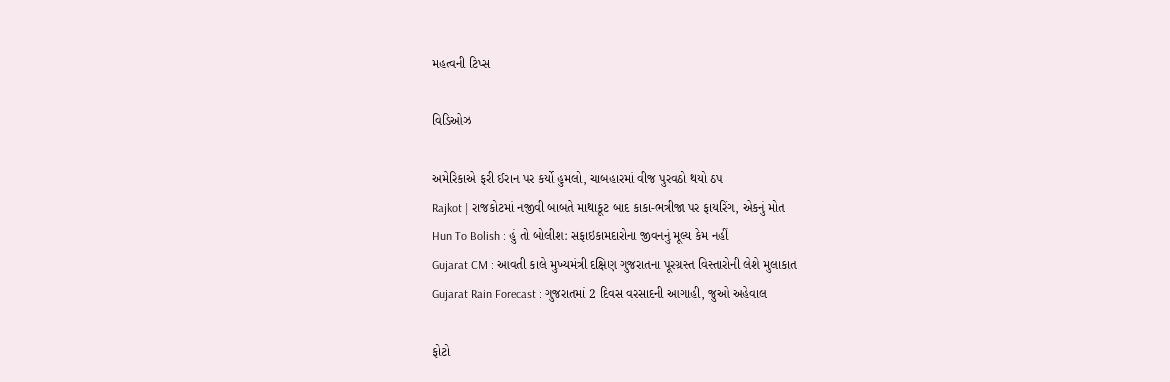મહત્વની ટિપ્સ

વિડિઓઝ

અમેરિકાએ ફરી ઈરાન પર કર્યો હુમલો, ચાબહારમાં વીજ પુરવઠો થયો ઠપ
Rajkot | રાજકોટમાં નજીવી બાબતે માથાકૂટ બાદ કાકા-ભત્રીજા પર ફાયરિંગ, એકનું મોત
Hun To Bolish : હું તો બોલીશ: સફાઇકામદારોના જીવનનું મૂલ્ય કેમ નહીં
Gujarat CM : આવતી કાલે મુખ્યમંત્રી દક્ષિણ ગુજરાતના પૂરગ્રસ્ત વિસ્તારોની લેશે મુલાકાત
Gujarat Rain Forecast : ગુજરાતમાં 2 દિવસ વરસાદની આગાહી, જુઓ અહેવાલ

ફોટો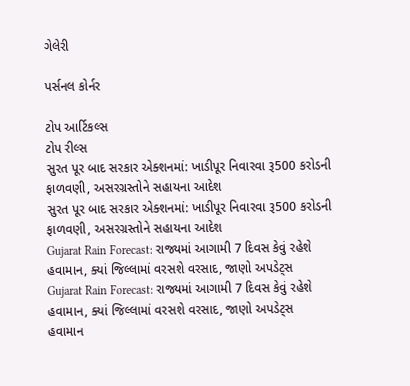ગેલેરી

પર્સનલ કોર્નર

ટોપ આર્ટિકલ્સ
ટોપ રીલ્સ
સુરત પૂર બાદ સરકાર એક્શનમાં: ખાડીપૂર નિવારવા રૂ500 કરોડની ફાળવણી, અસરગ્રસ્તોને સહાયના આદેશ
સુરત પૂર બાદ સરકાર એક્શનમાં: ખાડીપૂર નિવારવા રૂ500 કરોડની ફાળવણી, અસરગ્રસ્તોને સહાયના આદેશ
Gujarat Rain Forecast: રાજ્યમાં આગામી 7 દિવસ કેવું રહેશે હવામાન, ક્યાં જિલ્લામાં વરસશે વરસાદ, જાણો અપડેટ્સ
Gujarat Rain Forecast: રાજ્યમાં આગામી 7 દિવસ કેવું રહેશે હવામાન, ક્યાં જિલ્લામાં વરસશે વરસાદ, જાણો અપડેટ્સ
હવામાન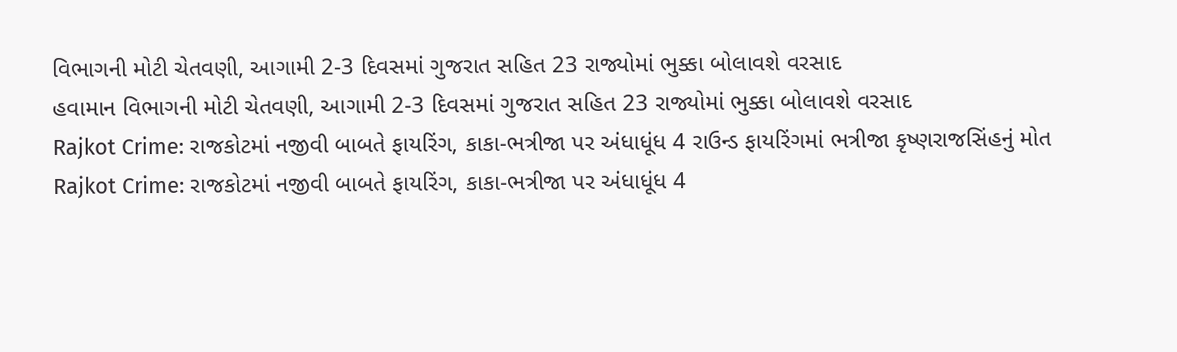વિભાગની મોટી ચેતવણી, આગામી 2-3 દિવસમાં ગુજરાત સહિત 23 રાજ્યોમાં ભુક્કા બોલાવશે વરસાદ
હવામાન વિભાગની મોટી ચેતવણી, આગામી 2-3 દિવસમાં ગુજરાત સહિત 23 રાજ્યોમાં ભુક્કા બોલાવશે વરસાદ
Rajkot Crime: રાજકોટમાં નજીવી બાબતે ફાયરિંગ, કાકા-ભત્રીજા પર અંધાધૂંધ 4 રાઉન્ડ ફાયરિંગમાં ભત્રીજા કૃષ્ણરાજસિંહનું મોત
Rajkot Crime: રાજકોટમાં નજીવી બાબતે ફાયરિંગ, કાકા-ભત્રીજા પર અંધાધૂંધ 4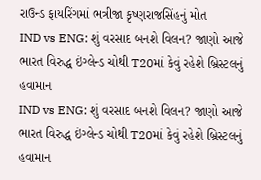રાઉન્ડ ફાયરિંગમાં ભત્રીજા કૃષ્ણરાજસિંહનું મોત
IND vs ENG: શું વરસાદ બનશે વિલન? જાણો આજે ભારત વિરુદ્ધ ઇંગ્લેન્ડ ચોથી T20માં કેવું રહેશે બ્રિસ્ટલનું હવામાન
IND vs ENG: શું વરસાદ બનશે વિલન? જાણો આજે ભારત વિરુદ્ધ ઇંગ્લેન્ડ ચોથી T20માં કેવું રહેશે બ્રિસ્ટલનું હવામાન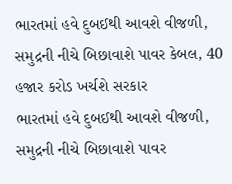ભારતમાં હવે દુબઈથી આવશે વીજળી, સમુદ્રની નીચે બિછાવાશે પાવર કેબલ, 40 હજાર કરોડ ખર્ચશે સરકાર
ભારતમાં હવે દુબઈથી આવશે વીજળી, સમુદ્રની નીચે બિછાવાશે પાવર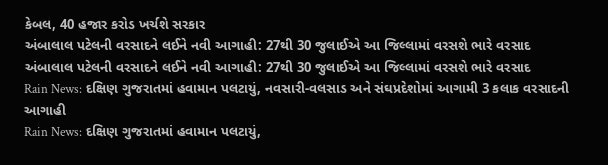કેબલ, 40 હજાર કરોડ ખર્ચશે સરકાર
અંબાલાલ પટેલની વરસાદને લઈને નવી આગાહી: 27થી 30 જુલાઈએ આ જિલ્લામાં વરસશે ભારે વરસાદ
અંબાલાલ પટેલની વરસાદને લઈને નવી આગાહી: 27થી 30 જુલાઈએ આ જિલ્લામાં વરસશે ભારે વરસાદ
Rain News: દક્ષિણ ગુજરાતમાં હવામાન પલટાયું, નવસારી-વલસાડ અને સંઘપ્રદેશોમાં આગામી 3 કલાક વરસાદની આગાહી
Rain News: દક્ષિણ ગુજરાતમાં હવામાન પલટાયું,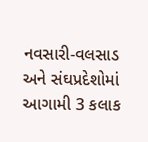નવસારી-વલસાડ અને સંઘપ્રદેશોમાં આગામી 3 કલાક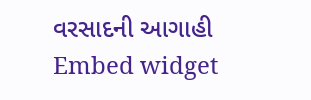વરસાદની આગાહી
Embed widget